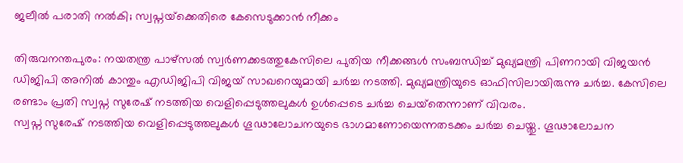ജലീല്‍ പരാതി നല്‍കി; സ്വപ്നയ്‌ക്കെതിരെ കേസെടുക്കാന്‍ നീക്കം

തിരുവനന്തപുരം: നയതന്ത്ര പാഴ്‌സല്‍ സ്വര്‍ണക്കടത്തുകേസിലെ പുതിയ നീക്കങ്ങള്‍ സംബന്ധിച്ച് മുഖ്യമന്ത്രി പിണറായി വിജയന്‍ ഡിജിപി അനില്‍ കാന്തും എഡിജിപി വിജയ് സാഖറെയുമായി ചര്‍ച്ച നടത്തി. മുഖ്യമന്ത്രിയുടെ ഓഫിസിലായിരുന്നു ചര്‍ച്ച. കേസിലെ രണ്ടാം പ്രതി സ്വപ്ന സുരേഷ് നടത്തിയ വെളിപ്പെടുത്തലുകള്‍ ഉള്‍പ്പെടെ ചര്‍ച്ച ചെയ്‌തെന്നാണ് വിവരം.
സ്വപ്ന സുരേഷ് നടത്തിയ വെളിപ്പെടുത്തലുകള്‍ ഗൂഢാലോചനയുടെ ഭാഗമാണോയെന്നതടക്കം ചര്‍ച്ച ചെയ്തു. ഗൂഢാലോചന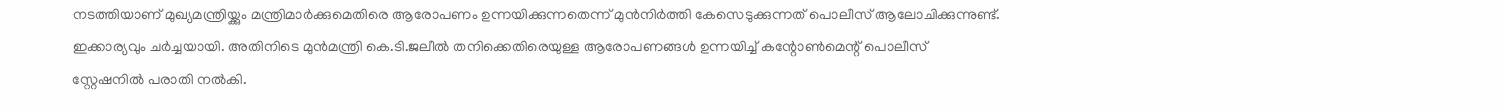നടത്തിയാണ് മുഖ്യമന്ത്രിയ്ക്കും മന്ത്രിമാര്‍ക്കുമെതിരെ ആരോപണം ഉന്നയിക്കുന്നതെന്ന് മുന്‍നിര്‍ത്തി കേസെടുക്കുന്നത് പൊലീസ് ആലോചിക്കുന്നുണ്ട്. ഇക്കാര്യവും ചര്‍ച്ചയായി. അതിനിടെ മുന്‍മന്ത്രി കെ.ടി.ജലീല്‍ തനിക്കെതിരെയുള്ള ആരോപണങ്ങള്‍ ഉന്നയിച്ച് കന്റോണ്‍മെന്റ് പൊലീസ് സ്റ്റേഷനില്‍ പരാതി നല്‍കി.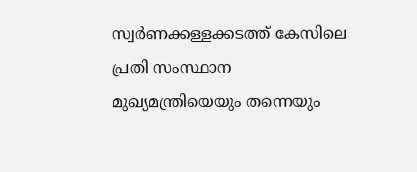സ്വര്‍ണക്കള്ളക്കടത്ത് കേസിലെ പ്രതി സംസ്ഥാന മുഖ്യമന്ത്രിയെയും തന്നെയും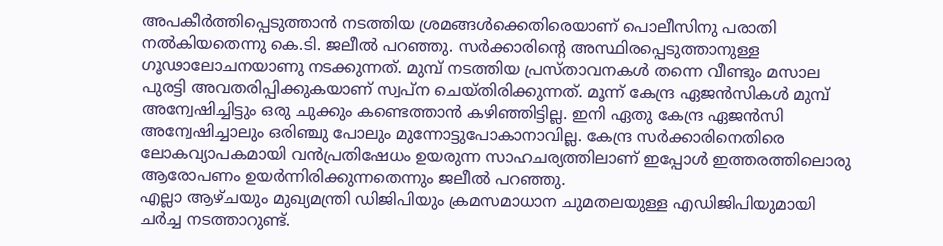അപകീര്‍ത്തിപ്പെടുത്താന്‍ നടത്തിയ ശ്രമങ്ങള്‍ക്കെതിരെയാണ് പൊലീസിനു പരാതി നല്‍കിയതെന്നു കെ.ടി. ജലീല്‍ പറഞ്ഞു. സര്‍ക്കാരിന്റെ അസ്ഥിരപ്പെടുത്താനുള്ള ഗൂഢാലോചനയാണു നടക്കുന്നത്. മുമ്പ് നടത്തിയ പ്രസ്താവനകള്‍ തന്നെ വീണ്ടും മസാല പുരട്ടി അവതരിപ്പിക്കുകയാണ് സ്വപ്‌ന ചെയ്തിരിക്കുന്നത്. മൂന്ന് കേന്ദ്ര ഏജന്‍സികള്‍ മുമ്പ് അന്വേഷിച്ചിട്ടും ഒരു ചുക്കും കണ്ടെത്താന്‍ കഴിഞ്ഞിട്ടില്ല. ഇനി ഏതു കേന്ദ്ര ഏജന്‍സി അന്വേഷിച്ചാലും ഒരിഞ്ചു പോലും മുന്നോട്ടുപോകാനാവില്ല. കേന്ദ്ര സര്‍ക്കാരിനെതിരെ ലോകവ്യാപകമായി വന്‍പ്രതിഷേധം ഉയരുന്ന സാഹചര്യത്തിലാണ് ഇപ്പോള്‍ ഇത്തരത്തിലൊരു ആരോപണം ഉയര്‍ന്നിരിക്കുന്നതെന്നും ജലീല്‍ പറഞ്ഞു.
എല്ലാ ആഴ്ചയും മുഖ്യമന്ത്രി ഡിജിപിയും ക്രമസമാധാന ചുമതലയുള്ള എഡിജിപിയുമായി ചര്‍ച്ച നടത്താറുണ്ട്.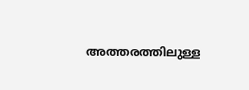അത്തരത്തിലുള്ള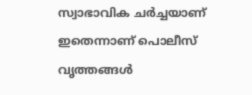സ്വാഭാവിക ചര്‍ച്ചയാണ് ഇതെന്നാണ് പൊലീസ് വൃത്തങ്ങള്‍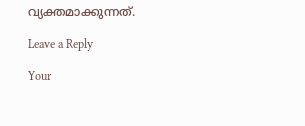വ്യക്തമാക്കുന്നത്.

Leave a Reply

Your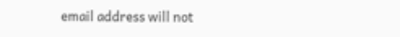email address will not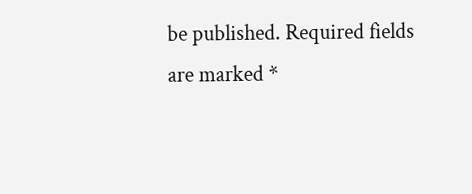be published. Required fields are marked *